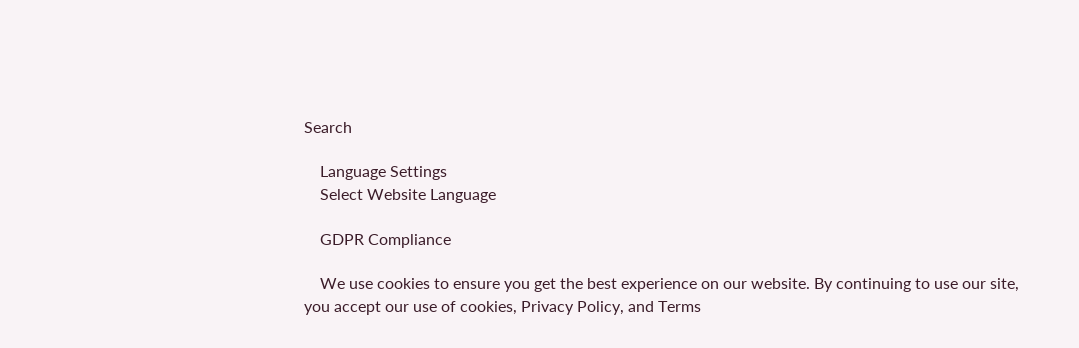Search

    Language Settings
    Select Website Language

    GDPR Compliance

    We use cookies to ensure you get the best experience on our website. By continuing to use our site, you accept our use of cookies, Privacy Policy, and Terms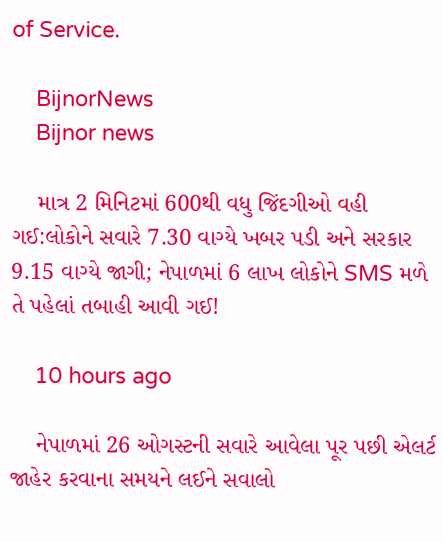of Service.

    BijnorNews
    Bijnor news

    માત્ર 2 મિનિટમાં 600થી વધુ જિંદગીઓ વહી ગઈ:લોકોને સવારે 7.30 વાગ્યે ખબર પડી અને સરકાર 9.15 વાગ્યે જાગી; નેપાળમાં 6 લાખ લોકોને SMS મળે તે પહેલાં તબાહી આવી ગઈ!

    10 hours ago

    નેપાળમાં 26 ઓગસ્ટની સવારે આવેલા પૂર પછી એલર્ટ જાહેર કરવાના સમયને લઈને સવાલો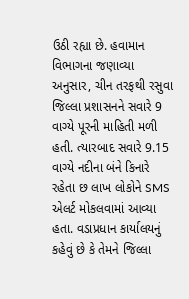ઉઠી રહ્યા છે. હવામાન વિભાગના જણાવ્યા અનુસાર, ચીન તરફથી રસુવા જિલ્લા પ્રશાસનને સવારે 9 વાગ્યે પૂરની માહિતી મળી હતી. ત્યારબાદ સવારે 9.15 વાગ્યે નદીના બંને કિનારે રહેતા છ લાખ લોકોને SMS એલર્ટ મોકલવામાં આવ્યા હતા. વડાપ્રધાન કાર્યાલયનું કહેવું છે કે તેમને જિલ્લા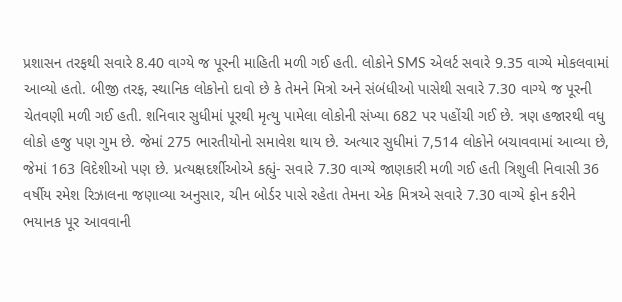પ્રશાસન તરફથી સવારે 8.40 વાગ્યે જ પૂરની માહિતી મળી ગઈ હતી. લોકોને SMS એલર્ટ સવારે 9.35 વાગ્યે મોકલવામાં આવ્યો હતો. બીજી તરફ, સ્થાનિક લોકોનો દાવો છે કે તેમને મિત્રો અને સંબંધીઓ પાસેથી સવારે 7.30 વાગ્યે જ પૂરની ચેતવણી મળી ગઈ હતી. શનિવાર સુધીમાં પૂરથી મૃત્યુ પામેલા લોકોની સંખ્યા 682 પર પહોંચી ગઈ છે. ત્રણ હજારથી વધુ લોકો હજુ પણ ગુમ છે. જેમાં 275 ભારતીયોનો સમાવેશ થાય છે. અત્યાર સુધીમાં 7,514 લોકોને બચાવવામાં આવ્યા છે, જેમાં 163 વિદેશીઓ પણ છે. પ્રત્યક્ષદર્શીઓએ કહ્યું- સવારે 7.30 વાગ્યે જાણકારી મળી ગઈ હતી ત્રિશુલી નિવાસી 36 વર્ષીય રમેશ રિઝાલના જણાવ્યા અનુસાર, ચીન બોર્ડર પાસે રહેતા તેમના એક મિત્રએ સવારે 7.30 વાગ્યે ફોન કરીને ભયાનક પૂર આવવાની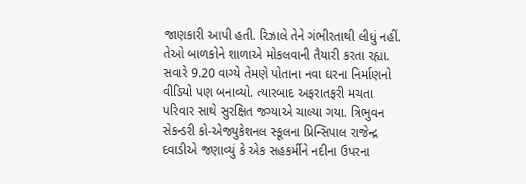જાણકારી આપી હતી. રિઝાલે તેને ગંભીરતાથી લીધું નહીં. તેઓ બાળકોને શાળાએ મોકલવાની તૈયારી કરતા રહ્યા. સવારે 9.20 વાગ્યે તેમણે પોતાના નવા ઘરના નિર્માણનો વીડિયો પણ બનાવ્યો. ત્યારબાદ અફરાતફરી મચતા પરિવાર સાથે સુરક્ષિત જગ્યાએ ચાલ્યા ગયા. ત્રિભુવન સેકન્ડરી કો-એજ્યુકેશનલ સ્કૂલના પ્રિન્સિપાલ રાજેન્દ્ર દવાડીએ જણાવ્યું કે એક સહકર્મીને નદીના ઉપરના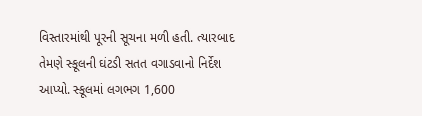વિસ્તારમાંથી પૂરની સૂચના મળી હતી. ત્યારબાદ તેમણે સ્કૂલની ઘંટડી સતત વગાડવાનો નિર્દેશ આપ્યો. સ્કૂલમાં લગભગ 1,600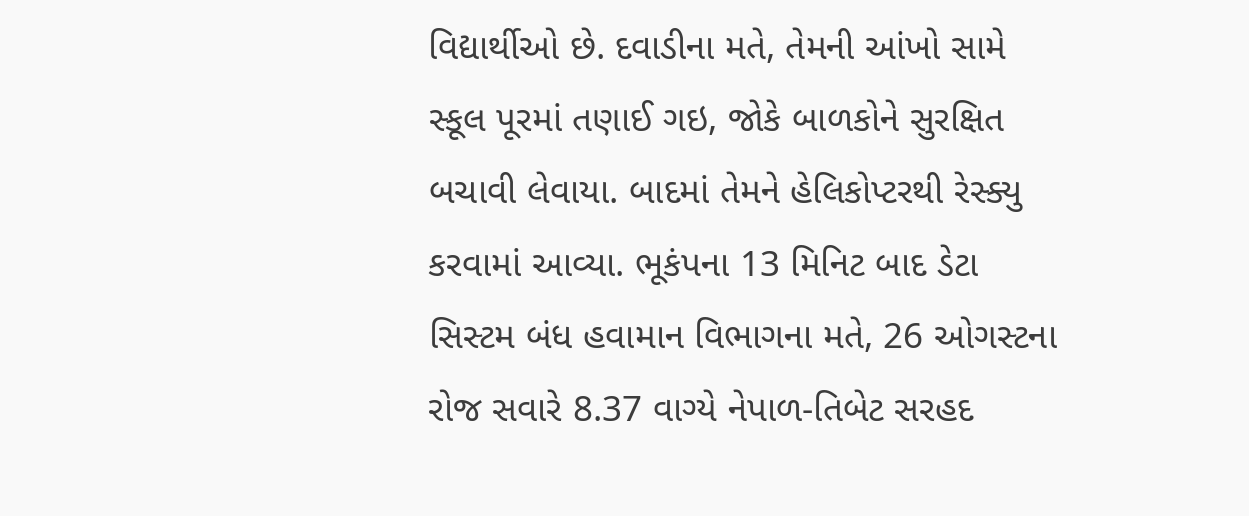વિદ્યાર્થીઓ છે. દવાડીના મતે, તેમની આંખો સામે સ્કૂલ પૂરમાં તણાઈ ગઇ, જોકે બાળકોને સુરક્ષિત બચાવી લેવાયા. બાદમાં તેમને હેલિકોપ્ટરથી રેસ્ક્યુ કરવામાં આવ્યા. ભૂકંપના 13 મિનિટ બાદ ડેટા સિસ્ટમ બંધ હવામાન વિભાગના મતે, 26 ઓગસ્ટના રોજ સવારે 8.37 વાગ્યે નેપાળ-તિબેટ સરહદ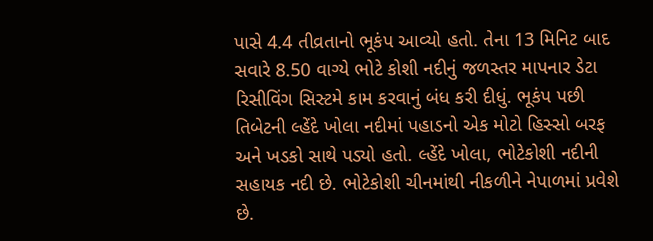પાસે 4.4 તીવ્રતાનો ભૂકંપ આવ્યો હતો. તેના 13 મિનિટ બાદ સવારે 8.50 વાગ્યે ભોટે કોશી નદીનું જળસ્તર માપનાર ડેટા રિસીવિંગ સિસ્ટમે કામ કરવાનું બંધ કરી દીધું. ભૂકંપ પછી તિબેટની લ્હેંદે ખોલા નદીમાં પહાડનો એક મોટો હિસ્સો બરફ અને ખડકો સાથે પડ્યો હતો. લ્હેંદે ખોલા, ભોટેકોશી નદીની સહાયક નદી છે. ભોટેકોશી ચીનમાંથી નીકળીને નેપાળમાં પ્રવેશે છે.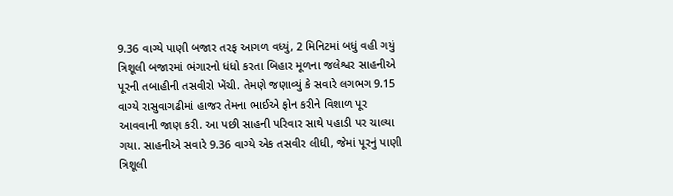9.36 વાગ્યે પાણી બજાર તરફ આગળ વધ્યું, 2 મિનિટમાં બધું વહી ગયું ત્રિશૂલી બજારમાં ભંગારનો ધંધો કરતા બિહાર મૂળના જલેશ્વર સાહનીએ પૂરની તબાહીની તસવીરો ખેંચી. તેમણે જણાવ્યું કે સવારે લગભગ 9.15 વાગ્યે રાસુવાગઢીમાં હાજર તેમના ભાઈએ ફોન કરીને વિશાળ પૂર આવવાની જાણ કરી. આ પછી સાહની પરિવાર સાથે પહાડી પર ચાલ્યા ગયા. સાહનીએ સવારે 9.36 વાગ્યે એક તસવીર લીધી, જેમાં પૂરનું પાણી ત્રિશૂલી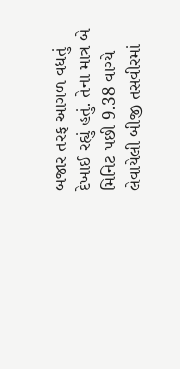બજાર તરફ આગળ વધતું દેખાઈ રહ્યું હતું. તેના માત્ર બે મિનિટ પછી 9.38 વાગ્યે લેવાયેલી બીજી તસવીરમાં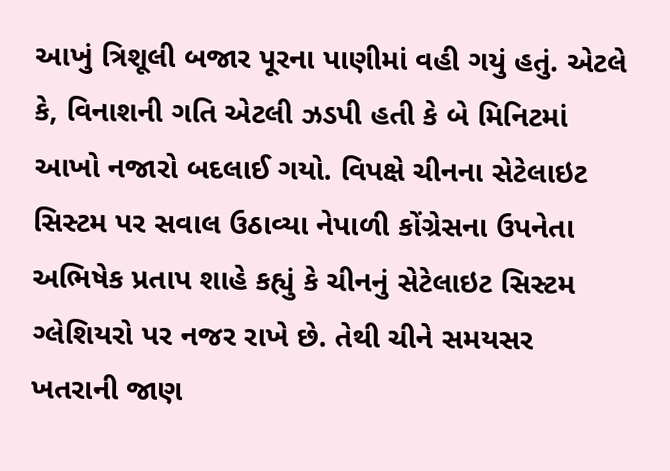આખું ત્રિશૂલી બજાર પૂરના પાણીમાં વહી ગયું હતું. એટલે કે, વિનાશની ગતિ એટલી ઝડપી હતી કે બે મિનિટમાં આખો નજારો બદલાઈ ગયો. વિપક્ષે ચીનના સેટેલાઇટ સિસ્ટમ પર સવાલ ઉઠાવ્યા નેપાળી કોંગ્રેસના ઉપનેતા અભિષેક પ્રતાપ શાહે કહ્યું કે ચીનનું સેટેલાઇટ સિસ્ટમ ગ્લેશિયરો પર નજર રાખે છે. તેથી ચીને સમયસર ખતરાની જાણ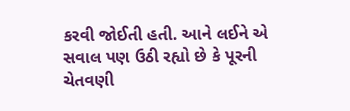કરવી જોઈતી હતી. આને લઈને એ સવાલ પણ ઉઠી રહ્યો છે કે પૂરની ચેતવણી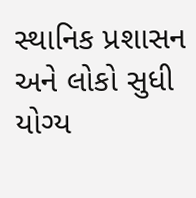સ્થાનિક પ્રશાસન અને લોકો સુધી યોગ્ય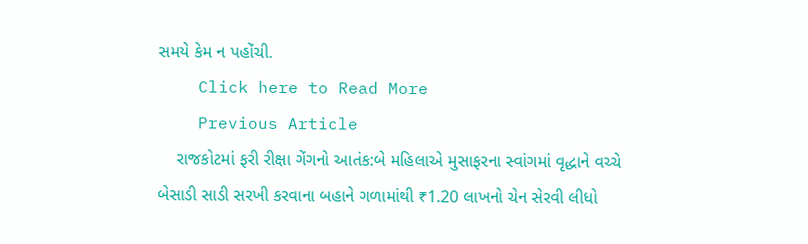સમયે કેમ ન પહોંચી.
    Click here to Read More
    Previous Article
    રાજકોટમાં ફરી રીક્ષા ગેંગનો આતંક:બે મહિલાએ મુસાફરના સ્વાંગમાં વૃદ્ધાને વચ્ચે બેસાડી સાડી સરખી કરવાના બહાને ગળામાંથી ₹1.20 લાખનો ચેન સેરવી લીધો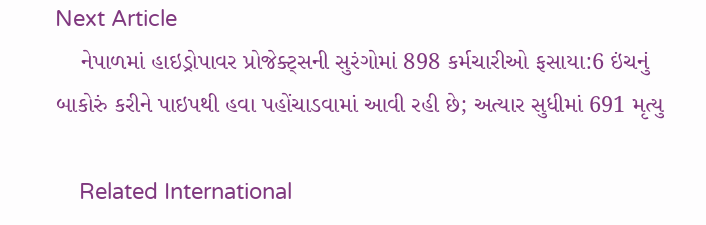Next Article
    નેપાળમાં હાઇડ્રોપાવર પ્રોજેક્ટ્સની સુરંગોમાં 898 કર્મચારીઓ ફસાયા:6 ઇંચનું બાકોરું કરીને પાઇપથી હવા પહોંચાડવામાં આવી રહી છે; અત્યાર સુધીમાં 691 મૃત્યુ

    Related International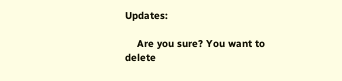Updates:

    Are you sure? You want to delete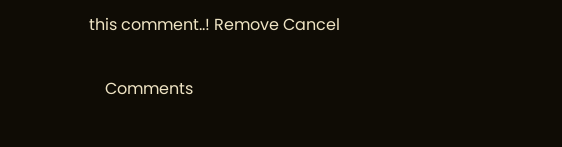this comment..! Remove Cancel

    Comments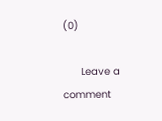(0)

      Leave a comment